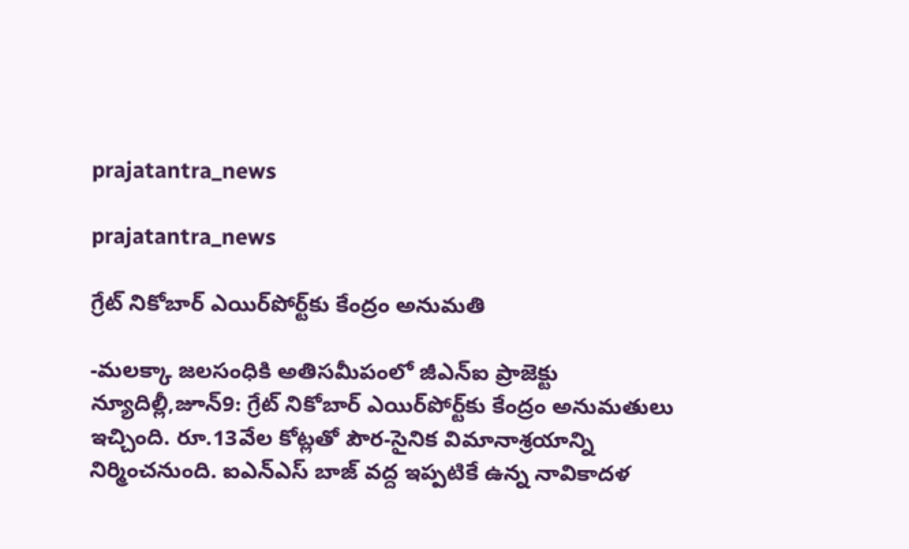prajatantra_news

prajatantra_news

గ్రేట్‌ ‌నికోబార్‌ ఎయిర్‌పోర్ట్‌కు కేంద్రం అనుమతి

-మలక్కా జలసంధికి అతిసమీపంలో జీఎన్‌ఐ ‌ప్రాజెక్టు న్యూదిల్లీ,జూన్‌9: గ్రేట్‌ ‌నికోబార్‌ ఎయిర్‌పోర్ట్‌కు కేంద్రం అనుమతులు ఇచ్చింది. రూ.13వేల కోట్లతో పౌర-సైనిక విమానాశ్రయాన్ని నిర్మించనుంది. ఐఎన్‌ఎస్‌ ‌బాజ్‌ ‌వద్ద ఇప్పటికే ఉన్న నావికాదళ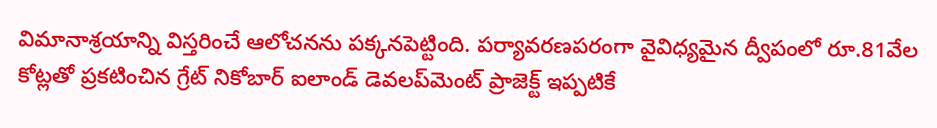విమానాశ్రయాన్ని విస్తరించే ఆలోచనను పక్కనపెట్టింది. పర్యావరణపరంగా వైవిధ్యమైన ద్వీపంలో రూ.81వేల కోట్లతో ప్రకటించిన గ్రేట్‌ ‌నికోబార్‌ ఐలాండ్‌ ‌డెవలప్‌మెంట్‌ ‌ప్రాజెక్ట్ ఇప్పటికే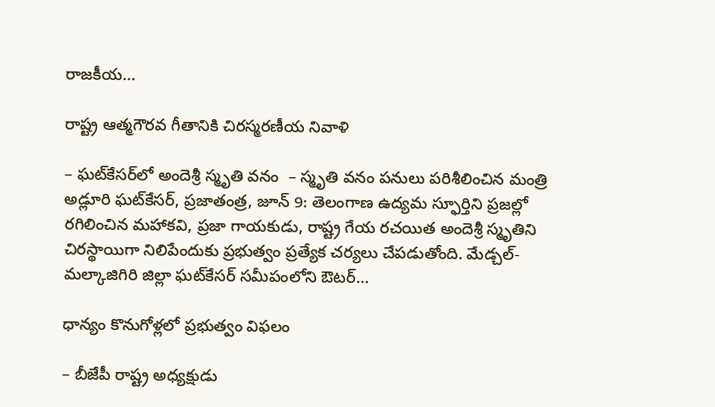రాజకీయ…

రాష్ట్ర ఆత్మగౌరవ గీతానికి చిరస్మరణీయ నివాళి

– ఘట్‌కేసర్‌లో అందెశ్రీ స్మృతి వనం  – స్మృతి వనం పనులు పరిశీలించిన మంత్రి అడ్లూరి ఘట్‌కేసర్, ప్రజాతంత్ర, జూన్ 9: తెలంగాణ ఉద్యమ స్ఫూర్తిని ప్రజల్లో రగిలించిన మహాకవి, ప్రజా గాయకుడు, రాష్ట్ర గేయ రచయిత అందెశ్రీ స్మృతిని చిరస్థాయిగా నిలిపేందుకు ప్రభుత్వం ప్రత్యేక చర్యలు చేపడుతోంది. మేడ్చల్-మల్కాజిగిరి జిల్లా ఘట్‌కేసర్ సమీపంలోని ఔటర్…

ధాన్యం కొనుగోళ్లలో ప్రభుత్వం విఫలం

– బీజేపీ రాష్ట్ర అధ్యక్షుడు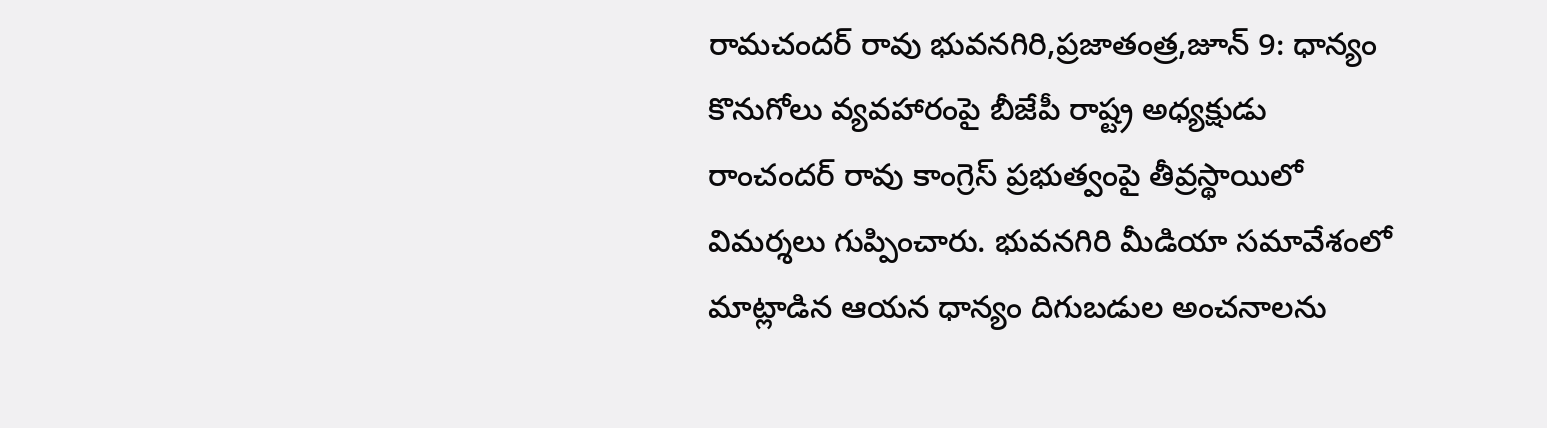రామచందర్‌ ‌రావు భువనగిరి,ప్రజాతంత్ర,జూన్‌ 9: ధాన్యం కొనుగోలు వ్యవహారంపై బీజేపీ రాష్ట్ర అధ్యక్షుడు రాంచందర్‌ ‌రావు కాంగ్రెస్‌ ‌ప్రభుత్వంపై తీవ్రస్థాయిలో విమర్శలు గుప్పించారు. భువనగిరి మీడియా సమావేశంలో మాట్లాడిన ఆయన ధాన్యం దిగుబడుల అంచనాలను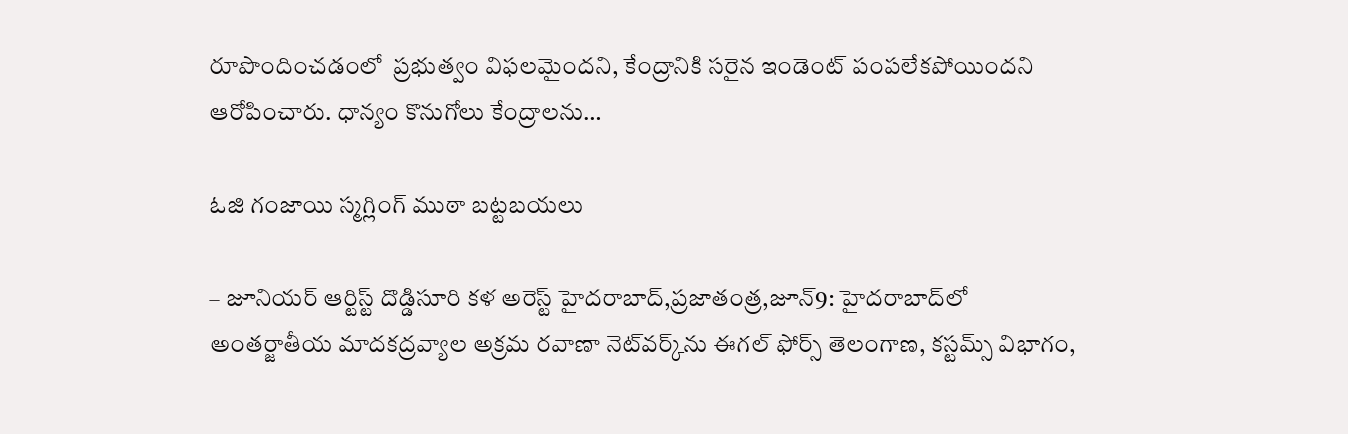రూపొందించడంలో  ప్రభుత్వం విఫలమైందని, కేంద్రానికి సరైన ఇండెంట్‌ ‌పంపలేకపోయిందని ఆరోపించారు. ధాన్యం కొనుగోలు కేంద్రాలను…

ఓజి గంజాయి స్మగ్లింగ్‌ ‌ముఠా బట్టబయలు

– జూనియర్‌ ఆర్టిస్ట్ ‌దొడ్డిసూరి కళ అరెస్ట్ ‌హైదరాబాద్‌,ప్రజాతంత్ర,జూన్‌9: హైదరాబాద్‌లో అంతర్జాతీయ మాదకద్రవ్యాల అక్రమ రవాణా నెట్‌వర్క్‌ను ఈగల్‌ ‌ఫోర్స్ ‌తెలంగాణ, కస్టమ్స్ ‌విభాగం,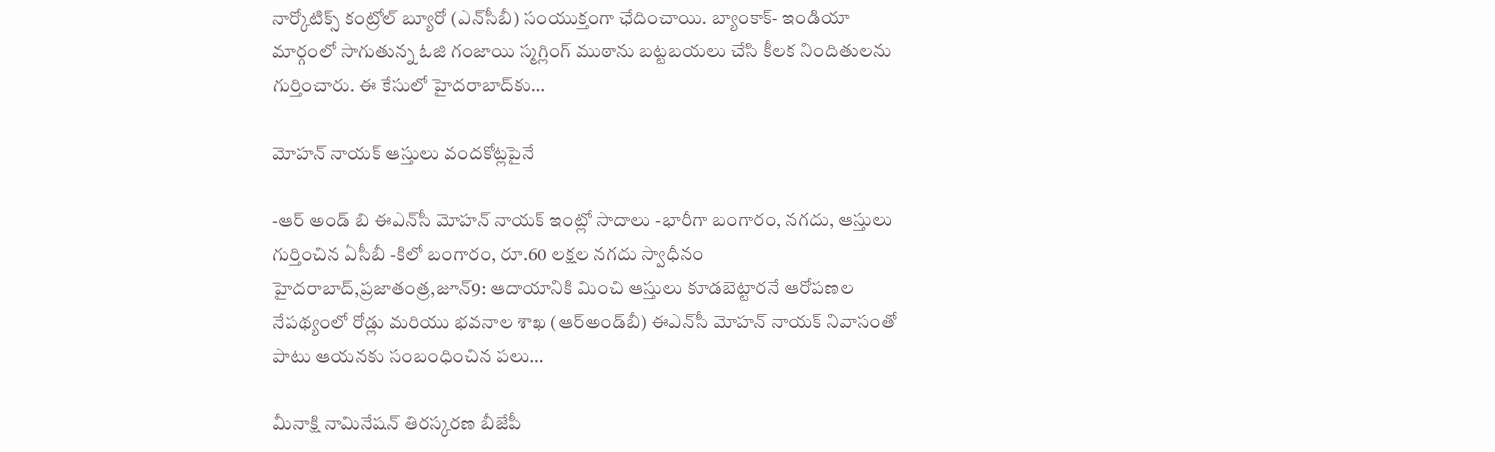నార్కోటిక్స్ ‌కంట్రోల్‌ ‌బ్యూరో (ఎన్‌సీబీ) సంయుక్తంగా ఛేదించాయి. బ్యాంకాక్‌- ఇం‌డియా మార్గంలో సాగుతున్న ఓజి గంజాయి స్మగ్లింగ్‌ ‌ముఠాను బట్టబయలు చేసి కీలక నిందితులను గుర్తించారు. ఈ కేసులో హైదరాబాద్‌కు…

మోహన్‌ ‌నాయక్‌ ఆస్తులు వందకోట్లపైనే

-ఆర్ అండ్ బి ఈఎన్‌సీ మోహన్‌ ‌నాయక్‌ ఇం‌ట్లో సాదాలు -భారీగా బంగారం, నగదు, ఆస్తులు గుర్తించిన ఏసీబీ -కిలో బంగారం, రూ.60 లక్షల నగదు స్వాధీనం హైదరాబాద్‌,ప్రజాతంత్ర,జూన్‌9: ఆదాయానికి మించి ఆస్తులు కూడబెట్టారనే ఆరోపణల నేపథ్యంలో రోడ్లు మరియు భవనాల శాఖ (ఆర్‌అం‌డ్‌బీ) ఈఎన్‌సీ మోహన్‌ ‌నాయక్‌ ‌నివాసంతో పాటు ఆయనకు సంబంధించిన పలు…

మీనాక్షి నామినేషన్ తిరస్కరణ బీజేపీ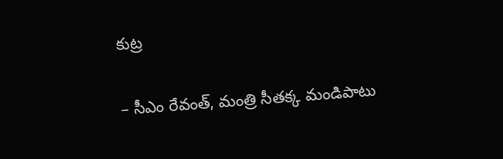కుట్ర

– సీఎం రేవంత్, మంత్రి సీతక్క మండిపాటు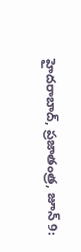హైదరాబాద్, ప్రజాతంత్ర, జూన్ 9: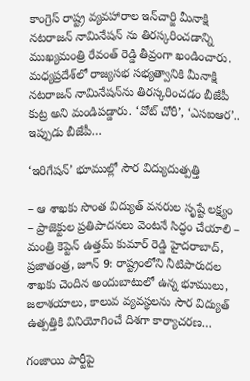కాంగ్రెస్ రాష్ట్ర వ్యవహారాల ఇన్‌చార్జి మీనాక్షి నటరాజన్ నామినేషన్ ను తిరస్కరించడాన్ని ముఖ్యమంత్రి రేవంత్ రెడ్డి తీవ్రంగా ఖండించారు. మధ్యప్రదేశ్‌లో రాజ్యసభ సభ్యత్వానికి మీనాక్షి నటరాజన్ నామినేషన్‌ను తిరస్కరించడం బీజేపీ కుట్ర అని మండిపడ్డారు. ‘వోట్ చోరీ’, ‘ఎసఐఆర’.. ఇప్పుడు బీజేపీ…

‘ఇరిగేషన్‌’ భూముల్లో సౌర విద్యుదుత్పత్తి

– ఆ శాఖకు సొంత విద్యుత్ వనరుల సృష్టే లక్ష్యం – ప్రాజెక్టుల ప్రతిపాదనలు వెంటనే సిద్ధం చేయాలి – మంత్రి కెప్టెన్ ఉత్తమ్ కుమార్ రెడ్డి హైదరాబాద్, ప్రజాతంత్ర, జూన్ 9: రాష్ట్రంలోని నీటిపారుదల శాఖకు చెందిన అందుబాటులో ఉన్న భూములు, జలాశయాలు, కాలువ వ్యవస్థలను సౌర విద్యుత్ ఉత్పత్తికి వినియోగించే దిశగా కార్యాచరణ…

గంజాయి పార్టీపై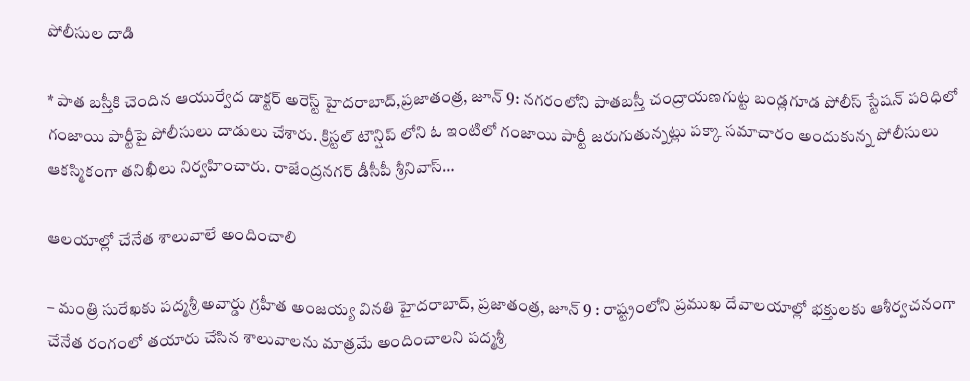పోలీసుల దాడి

* పాత బస్తీకి చెందిన ఆయుర్వేద డాక్టర్ అరెస్ట్ హైదరాబాద్,ప్రజాతంత్ర, జూన్ 9: నగరంలోని పాతబస్తీ చంద్రాయణగుట్ట బండ్లగూడ పోలీస్ స్టేషన్ పరిధిలో గంజాయి పార్టీపై పోలీసులు దాడులు చేశారు. క్రిస్టల్ టౌన్షిప్ లోని ఓ ఇంటిలో గంజాయి పార్టీ జరుగుతున్నట్లు పక్కా సమాచారం అందుకున్న పోలీసులు ఆకస్మికంగా తనిఖీలు నిర్వహించారు. రాజేంద్రనగర్ డీసీపీ శ్రీనివాస్…

ఆలయాల్లో చేనేత శాలువాలే అందించాలి

– మంత్రి సురేఖకు పద్మశ్రీ అవార్డు గ్రహీత అంజయ్య వినతి హైదరాబాద్, ప్రజాతంత్ర, జూన్ 9 : రాష్ట్రంలోని ప్రముఖ దేవాలయాల్లో భక్తులకు ఆశీర్వచనంగా చేనేత రంగంలో తయారు చేసిన శాలువాలను మాత్రమే అందించాలని పద్మశ్రీ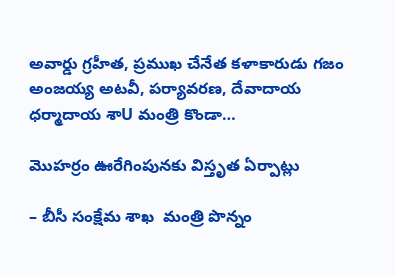అవార్డు గ్రహీత, ప్రముఖ చేనేత కళాకారుడు గజం అంజయ్య అటవీ, పర్యావరణ, దేవాదాయ ధర్మాదాయ శాU మంత్రి కొండా…

మొహర్రం ఊరేగింపునకు విస్తృత ఏర్పాట్లు

– బీసీ సంక్షేమ శాఖ  మంత్రి పొన్నం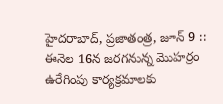హైదరాబాద్, ప్రజాతంత్ర, జూన్ 9 :: ఈనెల 16న జరగనున్న మొహర్రం ఉరేగింపు కార్యక్రమాలకు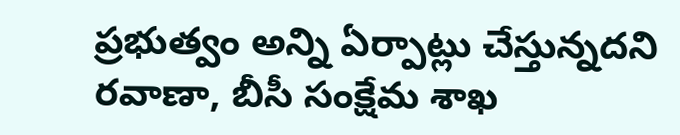ప్రభుత్వం అన్ని ఏర్పాట్లు చేస్తున్నదని రవాణా, బీసీ సంక్షేమ శాఖ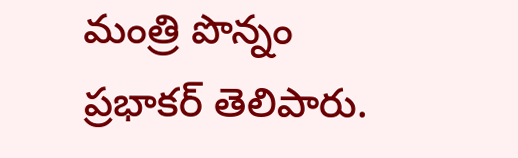మంత్రి పొన్నం ప్రభాకర్ తెలిపారు.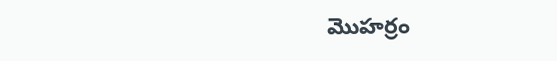మొహర్రం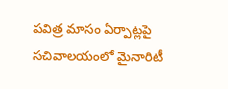పవిత్ర మాసం ఏర్పాట్లపై సచివాలయంలో మైనారిటీ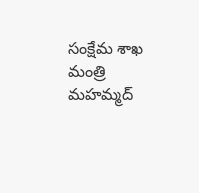సంక్షేమ శాఖ మంత్రి మహమ్మద్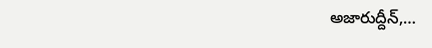అజారుద్దీన్,…